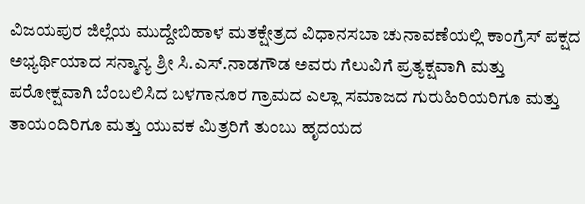ವಿಜಯಪುರ ಜಿಲ್ಲೆಯ ಮುದ್ದೇಬಿಹಾಳ ಮತಕ್ಷೇತ್ರದ ವಿಧಾನಸಬಾ ಚುನಾವಣೆಯಲ್ಲಿ ಕಾಂಗ್ರೆಸ್ ಪಕ್ಷದ ಅಭ್ಯರ್ಥಿಯಾದ ಸನ್ಮಾನ್ಯ ಶ್ರೀ ಸಿ.ಎಸ್.ನಾಡಗೌಡ ಅವರು ಗೆಲುವಿಗೆ ಪ್ರತ್ಯಕ್ಷವಾಗಿ ಮತ್ತು ಪರೋಕ್ಷವಾಗಿ ಬೆಂಬಲಿಸಿದ ಬಳಗಾನೂರ ಗ್ರಾಮದ ಎಲ್ಲಾ ಸಮಾಜದ ಗುರುಹಿರಿಯರಿಗೂ ಮತ್ತು ತಾಯಂದಿರಿಗೂ ಮತ್ತು ಯುವಕ ಮಿತ್ರರಿಗೆ ತುಂಬು ಹೃದಯದ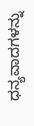ಧನ್ಯವಾದಗಳನ್ನು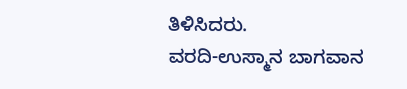ತಿಳಿಸಿದರು.
ವರದಿ-ಉಸ್ಮಾನ ಬಾಗವಾನ